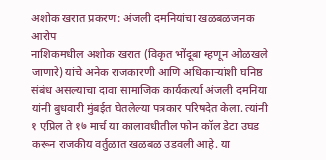अशोक खरात प्रकरण: अंजली दमनियांचा खळबळजनक आरोप
नाशिकमधील अशोक खरात (विकृत भोंदूबा म्हणून ओळखले जाणारे) यांचे अनेक राजकारणी आणि अधिकाऱ्यांशी घनिष्ठ संबंध असल्याचा दावा सामाजिक कार्यकर्त्या अंजली दमनिया यांनी बुधवारी मुंबईत घेतलेल्या पत्रकार परिषदेत केला. त्यांनी १ एप्रिल ते १७ मार्च या कालावधीतील फोन कॉल डेटा उघड करून राजकीय वर्तुळात खळबळ उडवली आहे. या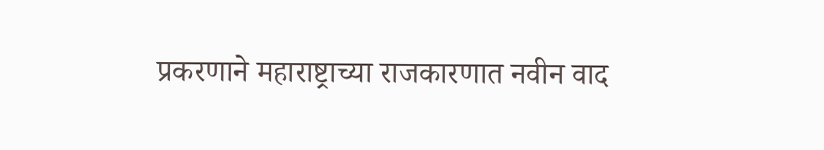प्रकरणाने महाराष्ट्राच्या राजकारणात नवीन वाद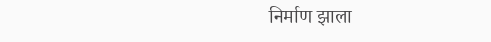निर्माण झाला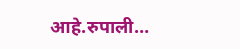आहे.रुपाली…